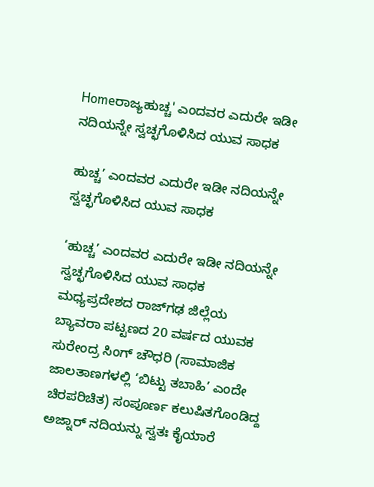Homeರಾಜ್ಯಹುಚ್ಚ' ಎಂದವರ ಎದುರೇ ಇಡೀ ನದಿಯನ್ನೇ ಸ್ವಚ್ಛಗೊಳಿಸಿದ ಯುವ ಸಾಧಕ

ಹುಚ್ಚ’ ಎಂದವರ ಎದುರೇ ಇಡೀ ನದಿಯನ್ನೇ ಸ್ವಚ್ಛಗೊಳಿಸಿದ ಯುವ ಸಾಧಕ

‘ಹುಚ್ಚ’ ಎಂದವರ ಎದುರೇ ಇಡೀ ನದಿಯನ್ನೇ ಸ್ವಚ್ಛಗೊಳಿಸಿದ ಯುವ ಸಾಧಕ ಮಧ್ಯಪ್ರದೇಶದ ರಾಜ್‌ಗಢ ಜಿಲ್ಲೆಯ ಬ್ಯಾವರಾ ಪಟ್ಟಣದ 20 ವರ್ಷದ ಯುವಕ ಸುರೇಂದ್ರ ಸಿಂಗ್ ಚೌಧರಿ (ಸಾಮಾಜಿಕ ಜಾಲತಾಣಗಳಲ್ಲಿ ‘ಬಿಟ್ಟು ತಬಾಹಿ’ ಎಂದೇ ಚಿರಪರಿಚಿತ) ಸಂಪೂರ್ಣ ಕಲುಷಿತಗೊಂಡಿದ್ದ ಅಜ್ನಾರ್ ನದಿಯನ್ನು ಸ್ವತಃ ಕೈಯಾರೆ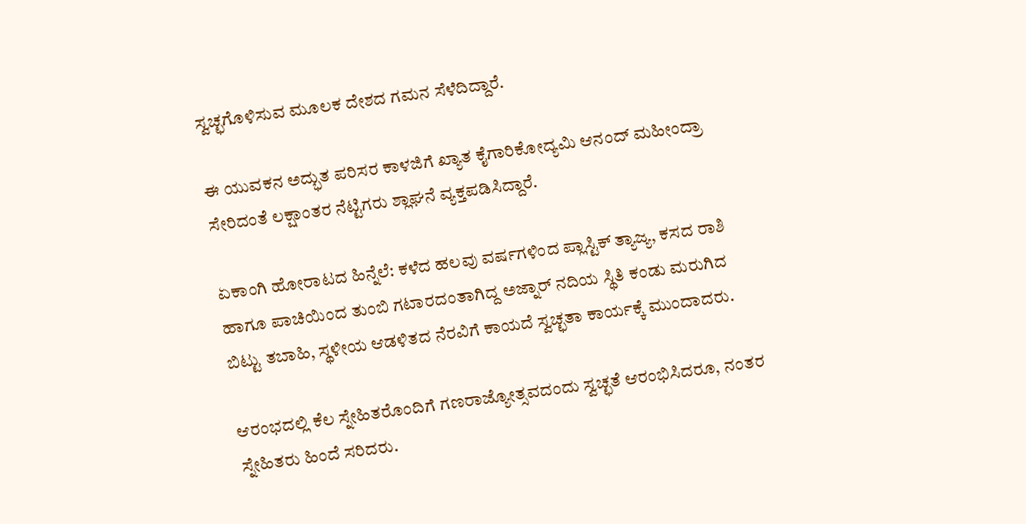ಸ್ವಚ್ಛಗೊಳಿಸುವ ಮೂಲಕ ದೇಶದ ಗಮನ ಸೆಳೆದಿದ್ದಾರೆ.

ಈ ಯುವಕನ ಅದ್ಭುತ ಪರಿಸರ ಕಾಳಜಿಗೆ ಖ್ಯಾತ ಕೈಗಾರಿಕೋದ್ಯಮಿ ಆನಂದ್ ಮಹೀಂದ್ರಾ ಸೇರಿದಂತೆ ಲಕ್ಷಾಂತರ ನೆಟ್ಟಿಗರು ಶ್ಲಾಘನೆ ವ್ಯಕ್ತಪಡಿಸಿದ್ದಾರೆ.

ಏಕಾಂಗಿ ಹೋರಾಟದ ಹಿನ್ನೆಲೆ: ಕಳೆದ ಹಲವು ವರ್ಷಗಳಿಂದ ಪ್ಲಾಸ್ಟಿಕ್ ತ್ಯಾಜ್ಯ, ಕಸದ ರಾಶಿ ಹಾಗೂ ಪಾಚಿಯಿಂದ ತುಂಬಿ ಗಟಾರದಂತಾಗಿದ್ದ ಅಜ್ನಾರ್ ನದಿಯ ಸ್ಥಿತಿ ಕಂಡು ಮರುಗಿದ ಬಿಟ್ಟು ತಬಾಹಿ, ಸ್ಥಳೀಯ ಆಡಳಿತದ ನೆರವಿಗೆ ಕಾಯದೆ ಸ್ವಚ್ಛತಾ ಕಾರ್ಯಕ್ಕೆ ಮುಂದಾದರು.

ಆರಂಭದಲ್ಲಿ ಕೆಲ ಸ್ನೇಹಿತರೊಂದಿಗೆ ಗಣರಾಜ್ಯೋತ್ಸವದಂದು ಸ್ವಚ್ಛತೆ ಆರಂಭಿಸಿದರೂ, ನಂತರ ಸ್ನೇಹಿತರು ಹಿಂದೆ ಸರಿದರು.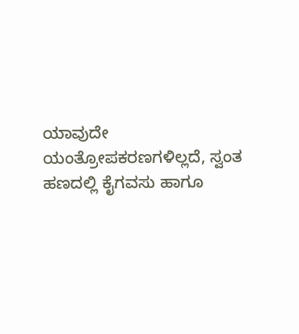ಯಾವುದೇ ಯಂತ್ರೋಪಕರಣಗಳಿಲ್ಲದೆ, ಸ್ವಂತ ಹಣದಲ್ಲಿ ಕೈಗವಸು ಹಾಗೂ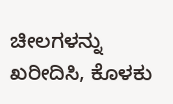ಚೀಲಗಳನ್ನು ಖರೀದಿಸಿ, ಕೊಳಕು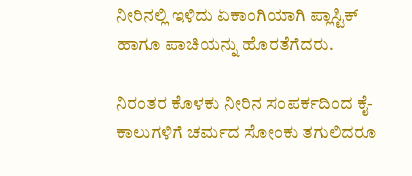ನೀರಿನಲ್ಲಿ ಇಳಿದು ಏಕಾಂಗಿಯಾಗಿ ಪ್ಲಾಸ್ಟಿಕ್ ಹಾಗೂ ಪಾಚಿಯನ್ನು ಹೊರತೆಗೆದರು.

ನಿರಂತರ ಕೊಳಕು ನೀರಿನ ಸಂಪರ್ಕದಿಂದ ಕೈ-ಕಾಲುಗಳಿಗೆ ಚರ್ಮದ ಸೋಂಕು ತಗುಲಿದರೂ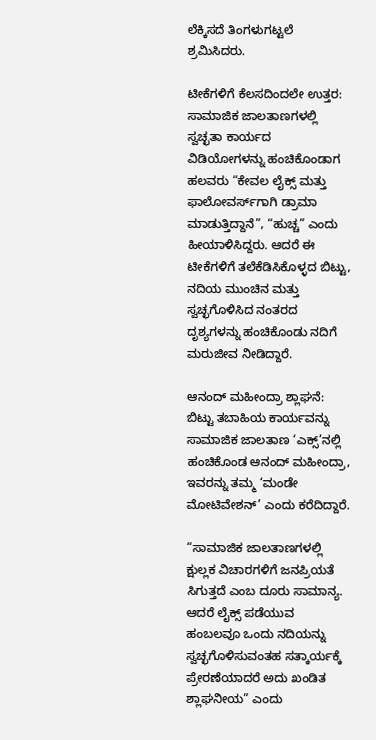ಲೆಕ್ಕಿಸದೆ ತಿಂಗಳುಗಟ್ಟಲೆ ಶ್ರಮಿಸಿದರು.

ಟೀಕೆಗಳಿಗೆ ಕೆಲಸದಿಂದಲೇ ಉತ್ತರ: ಸಾಮಾಜಿಕ ಜಾಲತಾಣಗಳಲ್ಲಿ ಸ್ವಚ್ಛತಾ ಕಾರ್ಯದ ವಿಡಿಯೋಗಳನ್ನು ಹಂಚಿಕೊಂಡಾಗ ಹಲವರು “ಕೇವಲ ಲೈಕ್ಸ್ ಮತ್ತು ಫಾಲೋವರ್ಸ್‌ಗಾಗಿ ಡ್ರಾಮಾ ಮಾಡುತ್ತಿದ್ದಾನೆ”, “ಹುಚ್ಚ” ಎಂದು ಹೀಯಾಳಿಸಿದ್ದರು. ಆದರೆ ಈ ಟೀಕೆಗಳಿಗೆ ತಲೆಕೆಡಿಸಿಕೊಳ್ಳದ ಬಿಟ್ಟು, ನದಿಯ ಮುಂಚಿನ ಮತ್ತು ಸ್ವಚ್ಛಗೊಳಿಸಿದ ನಂತರದ ದೃಶ್ಯಗಳನ್ನು ಹಂಚಿಕೊಂಡು ನದಿಗೆ ಮರುಜೀವ ನೀಡಿದ್ದಾರೆ.

ಆನಂದ್ ಮಹೀಂದ್ರಾ ಶ್ಲಾಘನೆ: ಬಿಟ್ಟು ತಬಾಹಿಯ ಕಾರ್ಯವನ್ನು ಸಾಮಾಜಿಕ ಜಾಲತಾಣ ‘ಎಕ್ಸ್’ನಲ್ಲಿ ಹಂಚಿಕೊಂಡ ಆನಂದ್ ಮಹೀಂದ್ರಾ, ಇವರನ್ನು ತಮ್ಮ ‘ಮಂಡೇ ಮೋಟಿವೇಶನ್’ ಎಂದು ಕರೆದಿದ್ದಾರೆ.

“ಸಾಮಾಜಿಕ ಜಾಲತಾಣಗಳಲ್ಲಿ ಕ್ಷುಲ್ಲಕ ವಿಚಾರಗಳಿಗೆ ಜನಪ್ರಿಯತೆ ಸಿಗುತ್ತದೆ ಎಂಬ ದೂರು ಸಾಮಾನ್ಯ. ಆದರೆ ಲೈಕ್ಸ್ ಪಡೆಯುವ ಹಂಬಲವೂ ಒಂದು ನದಿಯನ್ನು ಸ್ವಚ್ಛಗೊಳಿಸುವಂತಹ ಸತ್ಕಾರ್ಯಕ್ಕೆ ಪ್ರೇರಣೆಯಾದರೆ ಅದು ಖಂಡಿತ ಶ್ಲಾಘನೀಯ” ಎಂದು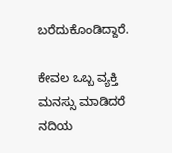ಬರೆದುಕೊಂಡಿದ್ದಾರೆ.

ಕೇವಲ ಒಬ್ಬ ವ್ಯಕ್ತಿ ಮನಸ್ಸು ಮಾಡಿದರೆ ನದಿಯ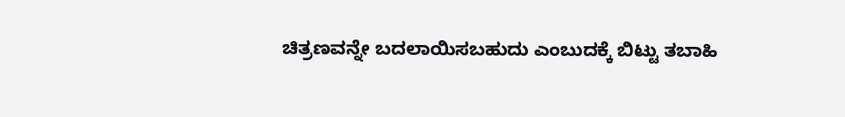ಚಿತ್ರಣವನ್ನೇ ಬದಲಾಯಿಸಬಹುದು ಎಂಬುದಕ್ಕೆ ಬಿಟ್ಟು ತಬಾಹಿ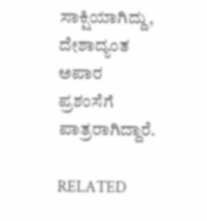ಸಾಕ್ಷಿಯಾಗಿದ್ದು, ದೇಶಾದ್ಯಂತ ಅಪಾರ ಪ್ರಶಂಸೆಗೆ ಪಾತ್ರರಾಗಿದ್ದಾರೆ.

RELATED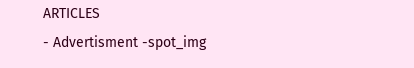ARTICLES
- Advertisment -spot_img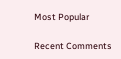Most Popular

Recent Comments